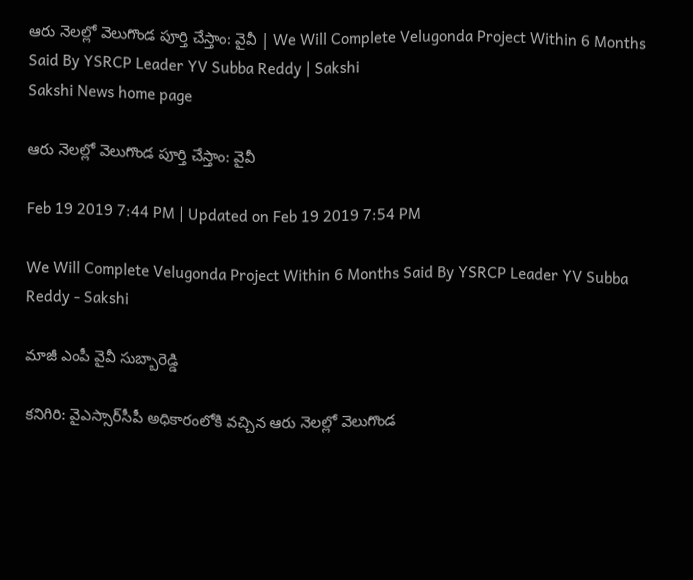ఆరు నెలల్లో వెలుగొండ పూర్తి చేస్తాం: వైవీ | We Will Complete Velugonda Project Within 6 Months Said By YSRCP Leader YV Subba Reddy | Sakshi
Sakshi News home page

ఆరు నెలల్లో వెలుగొండ పూర్తి చేస్తాం: వైవీ

Feb 19 2019 7:44 PM | Updated on Feb 19 2019 7:54 PM

We Will Complete Velugonda Project Within 6 Months Said By YSRCP Leader YV Subba Reddy - Sakshi

మాజీ ఎంపీ వైవీ సుబ్బారెడ్డి

కనిగిరి: వైఎస్సార్‌సీపీ అధికారంలోకి వచ్చిన ఆరు నెలల్లో వెలుగొండ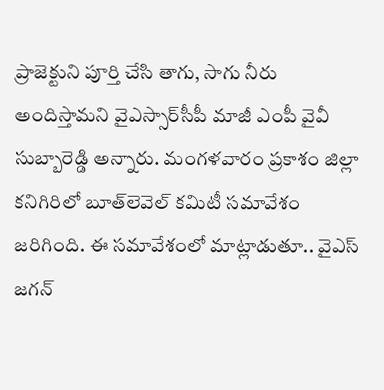ప్రాజెక్టుని పూర్తి చేసి తాగు, సాగు నీరు అందిస్తామని వైఎస్సార్‌సీపీ మాజీ ఎంపీ వైవీ సుబ్బారెడ్డి అన్నారు. మంగళవారం ప్రకాశం జిల్లా కనిగిరిలో బూత్‌లెవెల్‌ కమిటీ సమావేశం జరిగింది. ఈ సమావేశంలో మాట్లాడుతూ.. వైఎస్‌ జగన్‌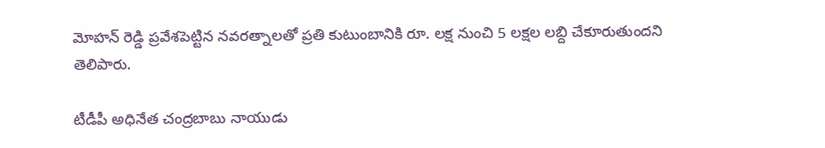మోహన్‌ రెడ్డి ప్రవేశపెట్టిన నవరత్నాలతో ప్రతి కుటుంబానికి రూ. లక్ష నుంచి 5 లక్షల లబ్ది చేకూరుతుందని తెలిపారు.

టీడీపీ అధినేత చంద్రబాబు నాయుడు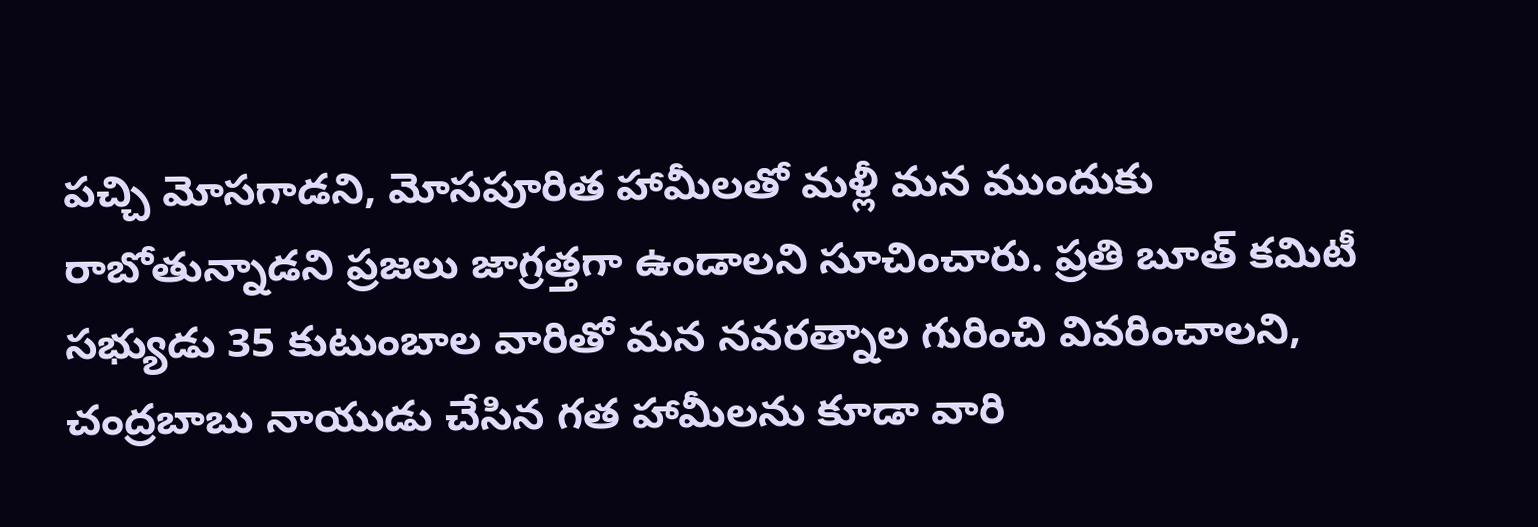పచ్చి మోసగాడని, మోసపూరిత హామీలతో మళ్లీ మన ముందుకు రాబోతున్నాడని ప్రజలు జాగ్రత్తగా ఉండాలని సూచించారు. ప్రతి బూత్‌ కమిటీ సభ్యుడు 35 కుటుంబాల వారితో మన నవరత్నాల గురించి వివరించాలని, చంద్రబాబు నాయుడు చేసిన గత హామీలను కూడా వారి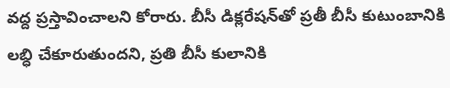వద్ద ప్రస్తావించాలని కోరారు. బీసీ డిక్లరేషన్‌తో ప్రతీ బీసీ కుటుంబానికి లబ్ధి చేకూరుతుందని, ప్రతి బీసీ కులానికి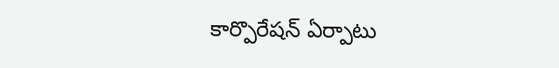కార్పొరేషన్‌ ఏర్పాటు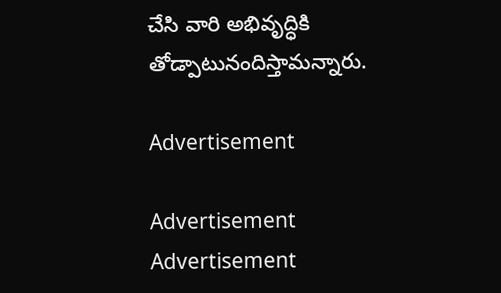చేసి వారి అభివృద్ధికి తోడ్పాటునందిస్తామన్నారు.

Advertisement

Advertisement
Advertisement